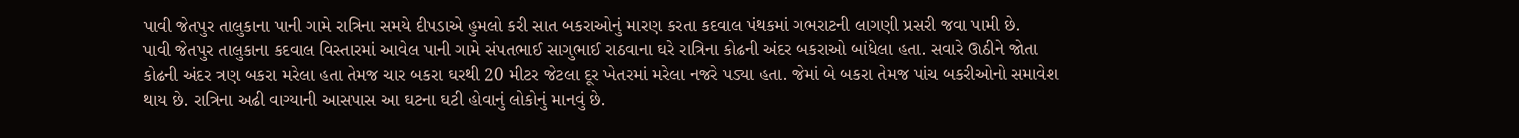પાવી જેતપુર તાલુકાના પાની ગામે રાત્રિના સમયે દીપડાએ હુમલો કરી સાત બકરાઓનું મારણ કરતા કદવાલ પંથકમાં ગભરાટની લાગણી પ્રસરી જવા પામી છે.
પાવી જેતપુર તાલુકાના કદવાલ વિસ્તારમાં આવેલ પાની ગામે સંપતભાઈ સાગુભાઈ રાઠવાના ઘરે રાત્રિના કોઢની અંદર બકરાઓ બાંધેલા હતા. સવારે ઊઠીને જોતા કોઢની અંદર ત્રણ બકરા મરેલા હતા તેમજ ચાર બકરા ઘરથી 20 મીટર જેટલા દૂર ખેતરમાં મરેલા નજરે પડ્યા હતા. જેમાં બે બકરા તેમજ પાંચ બકરીઓનો સમાવેશ થાય છે. રાત્રિના અઢી વાગ્યાની આસપાસ આ ઘટના ઘટી હોવાનું લોકોનું માનવું છે.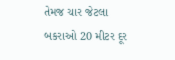તેમજ ચાર જેટલા બકરાઓ 20 મીટર દૂર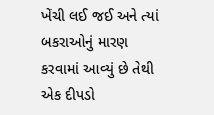ખેંચી લઈ જઈ અને ત્યાં બકરાઓનું મારણ કરવામાં આવ્યું છે તેથી એક દીપડો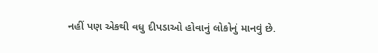નહીં પણ એકથી વધુ દીપડાઓ હોવાનું લોકોનું માનવું છે.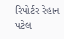રિપોર્ટર રેહાન પટેલ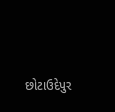છોટાઉદેપુર